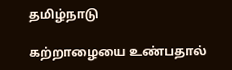தமிழ்நாடு

கற்றாழையை உண்பதால்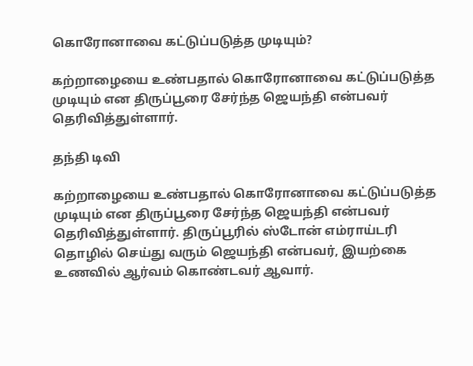கொரோனாவை கட்டுப்படுத்த முடியும்?

கற்றாழையை உண்பதால் கொரோனாவை கட்டுப்படுத்த முடியும் என திருப்பூரை சேர்ந்த ஜெயந்தி என்பவர் தெரிவித்துள்ளார்.

தந்தி டிவி

கற்றாழையை உண்பதால் கொரோனாவை கட்டுப்படுத்த முடியும் என திருப்பூரை சேர்ந்த ஜெயந்தி என்பவர் தெரிவித்துள்ளார். திருப்பூரில் ஸ்டோன் எம்ராய்டரி தொழில் செய்து வரும் ஜெயந்தி என்பவர், இயற்கை உணவில் ஆர்வம் கொண்டவர் ஆவார்.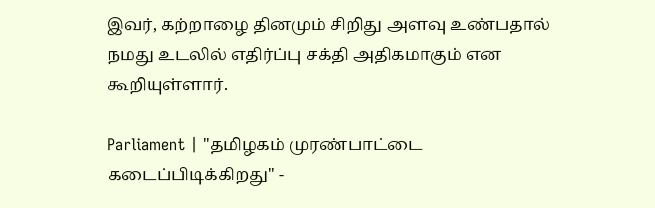இவர், கற்றாழை தினமும் சிறிது அளவு உண்பதால் நமது உடலில் எதிர்ப்பு சக்தி அதிகமாகும் என கூறியுள்ளார்.

Parliament | "தமிழகம் முரண்பாட்டை கடைப்பிடிக்கிறது" -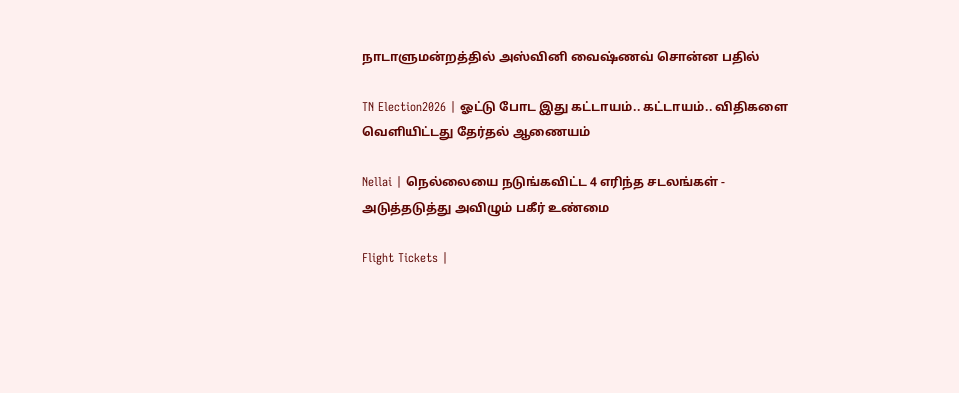நாடாளுமன்றத்தில் அஸ்வினி வைஷ்ணவ் சொன்ன பதில்

TN Election2026 | ஓட்டு போட இது கட்டாயம்.. கட்டாயம்.. விதிகளை வெளியிட்டது தேர்தல் ஆணையம்

Nellai | நெல்லையை நடுங்கவிட்ட 4 எரிந்த சடலங்கள் - அடுத்தடுத்து அவிழும் பகீர் உண்மை

Flight Tickets |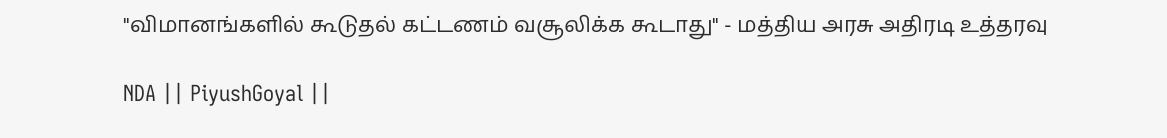"விமானங்களில் கூடுதல் கட்டணம் வசூலிக்க கூடாது" - மத்திய அரசு அதிரடி உத்தரவு

NDA || PiyushGoyal ||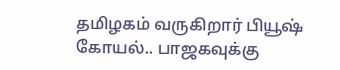தமிழகம் வருகிறார் பியூஷ் கோயல்.. பாஜகவுக்கு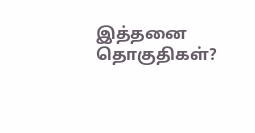இத்தனை தொகுதிகள்?